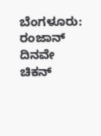ಬೆಂಗಳೂರು: ರಂಜಾನ್ ದಿನವೇ ಚಿಕನ್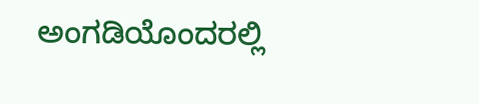ಅಂಗಡಿಯೊಂದರಲ್ಲಿ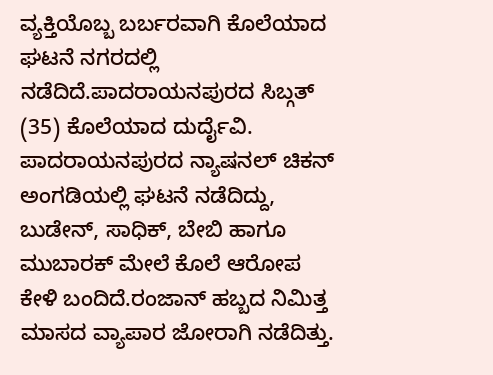ವ್ಯಕ್ತಿಯೊಬ್ಬ ಬರ್ಬರವಾಗಿ ಕೊಲೆಯಾದ ಘಟನೆ ನಗರದಲ್ಲಿ ನಡೆದಿದೆ.ಪಾದರಾಯನಪುರದ ಸಿಬ್ಗತ್ (35) ಕೊಲೆಯಾದ ದುರ್ದೈವಿ. ಪಾದರಾಯನಪುರದ ನ್ಯಾಷನಲ್ ಚಿಕನ್ ಅಂಗಡಿಯಲ್ಲಿ ಘಟನೆ ನಡೆದಿದ್ದು, ಬುಡೇನ್, ಸಾಧಿಕ್, ಬೇಬಿ ಹಾಗೂ ಮುಬಾರಕ್ ಮೇಲೆ ಕೊಲೆ ಆರೋಪ ಕೇಳಿ ಬಂದಿದೆ.ರಂಜಾನ್ ಹಬ್ಬದ ನಿಮಿತ್ತ ಮಾಸದ ವ್ಯಾಪಾರ ಜೋರಾಗಿ ನಡೆದಿತ್ತು.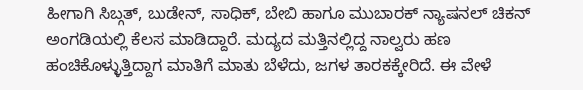ಹೀಗಾಗಿ ಸಿಬ್ಗತ್, ಬುಡೇನ್, ಸಾಧಿಕ್, ಬೇಬಿ ಹಾಗೂ ಮುಬಾರಕ್ ನ್ಯಾಷನಲ್ ಚಿಕನ್ ಅಂಗಡಿಯಲ್ಲಿ ಕೆಲಸ ಮಾಡಿದ್ದಾರೆ. ಮದ್ಯದ ಮತ್ತಿನಲ್ಲಿದ್ದ ನಾಲ್ವರು ಹಣ ಹಂಚಿಕೊಳ್ಳುತ್ತಿದ್ದಾಗ ಮಾತಿಗೆ ಮಾತು ಬೆಳೆದು, ಜಗಳ ತಾರಕಕ್ಕೇರಿದೆ. ಈ ವೇಳೆ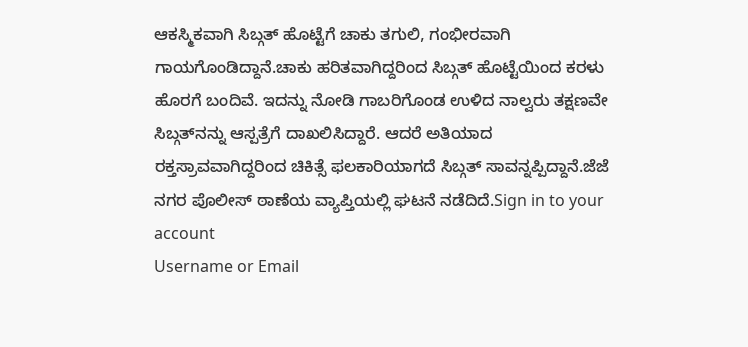ಆಕಸ್ಮಿಕವಾಗಿ ಸಿಬ್ಗತ್ ಹೊಟ್ಟೆಗೆ ಚಾಕು ತಗುಲಿ, ಗಂಭೀರವಾಗಿ ಗಾಯಗೊಂಡಿದ್ದಾನೆ.ಚಾಕು ಹರಿತವಾಗಿದ್ದರಿಂದ ಸಿಬ್ಗತ್ ಹೊಟ್ಟೆಯಿಂದ ಕರಳು ಹೊರಗೆ ಬಂದಿವೆ. ಇದನ್ನು ನೋಡಿ ಗಾಬರಿಗೊಂಡ ಉಳಿದ ನಾಲ್ವರು ತಕ್ಷಣವೇ ಸಿಬ್ಗತ್‍ನನ್ನು ಆಸ್ಪತ್ರೆಗೆ ದಾಖಲಿಸಿದ್ದಾರೆ. ಆದರೆ ಅತಿಯಾದ ರಕ್ತಸ್ರಾವವಾಗಿದ್ದರಿಂದ ಚಿಕಿತ್ಸೆ ಫಲಕಾರಿಯಾಗದೆ ಸಿಬ್ಗತ್ ಸಾವನ್ನಪ್ಪಿದ್ದಾನೆ.ಜೆಜೆ ನಗರ ಪೊಲೀಸ್ ಠಾಣೆಯ ವ್ಯಾಪ್ತಿಯಲ್ಲಿ ಘಟನೆ ನಡೆದಿದೆ.Sign in to your account
Username or Email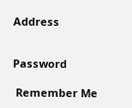Address


Password

 Remember Me